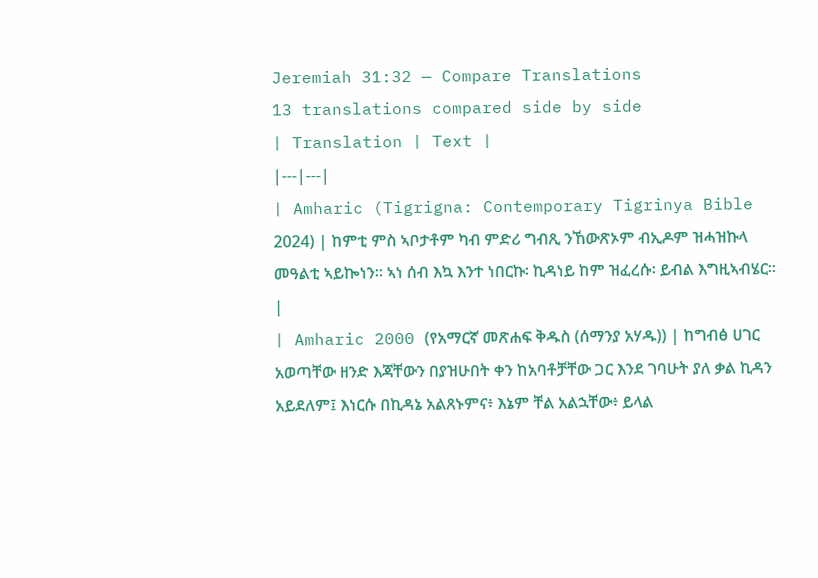Jeremiah 31:32 — Compare Translations
13 translations compared side by side
| Translation | Text |
|---|---|
| Amharic (Tigrigna: Contemporary Tigrinya Bible 2024) | ከምቲ ምስ ኣቦታቶም ካብ ምድሪ ግብጺ ንኸውጽኦም ብኢዶም ዝሓዝኩላ መዓልቲ ኣይኰነን። ኣነ ሰብ እኳ እንተ ነበርኩ፡ ኪዳነይ ከም ዝፈረሱ፡ ይብል እግዚኣብሄር። |
| Amharic 2000 (የአማርኛ መጽሐፍ ቅዱስ (ሰማንያ አሃዱ)) | ከግብፅ ሀገር አወጣቸው ዘንድ እጃቸውን በያዝሁበት ቀን ከአባቶቻቸው ጋር እንደ ገባሁት ያለ ቃል ኪዳን አይደለም፤ እነርሱ በኪዳኔ አልጸኑምና፥ እኔም ቸል አልኋቸው፥ ይላል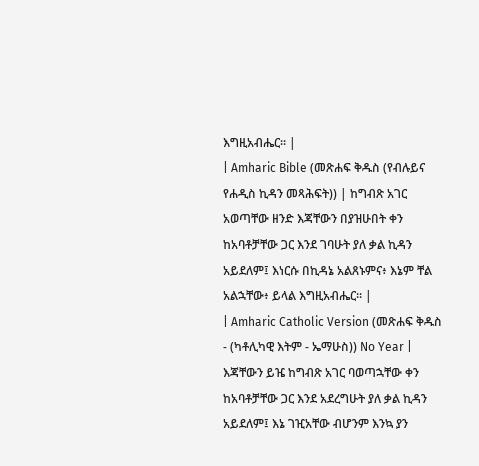እግዚአብሔር። |
| Amharic Bible (መጽሐፍ ቅዱስ (የብሉይና የሐዲስ ኪዳን መጻሕፍት)) | ከግብጽ አገር አወጣቸው ዘንድ እጃቸውን በያዝሁበት ቀን ከአባቶቻቸው ጋር እንደ ገባሁት ያለ ቃል ኪዳን አይደለም፤ እነርሱ በኪዳኔ አልጸኑምና፥ እኔም ቸል አልኋቸው፥ ይላል እግዚአብሔር። |
| Amharic Catholic Version (መጽሐፍ ቅዱስ - (ካቶሊካዊ እትም - ኤማሁስ)) No Year | እጃቸውን ይዤ ከግብጽ አገር ባወጣኋቸው ቀን ከአባቶቻቸው ጋር እንደ አደረግሁት ያለ ቃል ኪዳን አይደለም፤ እኔ ገዢአቸው ብሆንም እንኳ ያን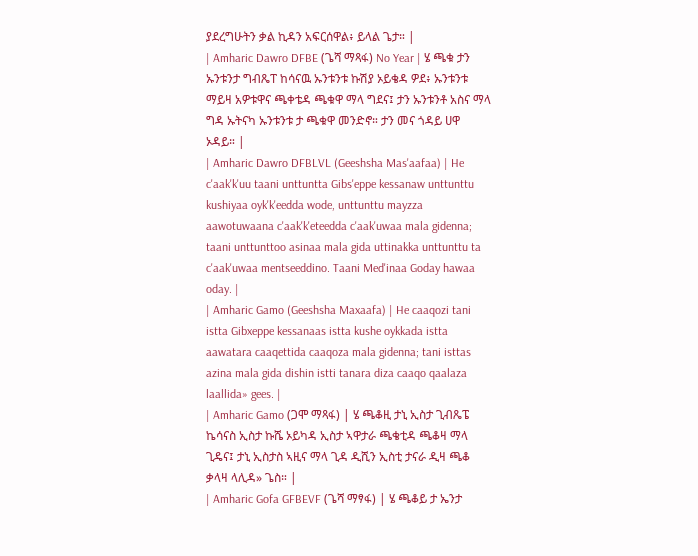ያደረግሁትን ቃል ኪዳን አፍርሰዋል፥ ይላል ጌታ። |
| Amharic Dawro DFBE (ጌሻ ማጻፋ) No Year | ሄ ጫቁ ታን ኡንቱንታ ግብጼፐ ከሳናዉ ኡንቱንቱ ኩሽያ ኦይቄዳ ዎደ፥ ኡንቱንቱ ማይዛ አዎቱዋና ጫቀቴዳ ጫቁዋ ማላ ግደና፤ ታን ኡንቱንቶ አስና ማላ ግዳ ኡትናካ ኡንቱንቱ ታ ጫቁዋ መንድኖ። ታን መና ጎዳይ ሀዋ ኦዳይ። |
| Amharic Dawro DFBLVL (Geeshsha Mas'aafaa) | He c'aak'k'uu taani unttuntta Gibs'eppe kessanaw unttunttu kushiyaa oyk'k'eedda wode, unttunttu mayzza aawotuwaana c'aak'k'eteedda c'aak'uwaa mala gidenna; taani unttunttoo asinaa mala gida uttinakka unttunttu ta c'aak'uwaa mentseeddino. Taani Med'inaa Goday hawaa oday. |
| Amharic Gamo (Geeshsha Maxaafa) | He caaqozi tani istta Gibxeppe kessanaas istta kushe oykkada istta aawatara caaqettida caaqoza mala gidenna; tani isttas azina mala gida dishin istti tanara diza caaqo qaalaza laallida» gees. |
| Amharic Gamo (ጋሞ ማጻፋ) | ሄ ጫቆዚ ታኒ ኢስታ ጊብጼፔ ኬሳናስ ኢስታ ኩሼ ኦይካዳ ኢስታ ኣዋታራ ጫቄቲዳ ጫቆዛ ማላ ጊዴና፤ ታኒ ኢስታስ ኣዚና ማላ ጊዳ ዲሺን ኢስቲ ታናራ ዲዛ ጫቆ ቃላዛ ላሊዳ» ጌስ። |
| Amharic Gofa GFBEVF (ጌሻ ማፃፋ) | ሄ ጫቆይ ታ ኤንታ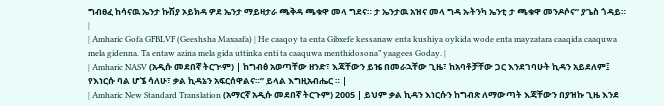ግብፀፈ ከሳናዉ ኤንታ ኩሽያ ኦይክዳ ዎደ ኤንታ ማይዛታራ ጫቅዳ ጫቁዋ መላ ግደና። ታ ኤንታዉ አዝና መላ ግዳ ኡትንካ ኤንቲ ታ ጫቁዋ መንዶሶና” ያጌስ ጎዳይ። |
| Amharic Gofa GFBLVF (Geeshsha Maxaafa) | He caaqoy ta enta Gibxefe kessanaw enta kushiya oykida wode enta mayzatara caaqida caaquwa mela gidenna. Ta entaw azina mela gida uttinka enti ta caaquwa menthidosona” yaagees Goday. |
| Amharic NASV (አዲሱ መደበኛ ትርጒም) | ከግብፅ አወጣቸው ዘንድ፣ እጃቸውን ይዤ በመራኋቸው ጊዜ፣ ከአባቶቻቸው ጋር እንደገባሁት ኪዳን አይደለም፤ የእነርሱ ባል ሆኜ ሳለሁ፣ ቃል ኪዳኔን አፍርሰዋልና።” ይላል እግዚአብሔር ። |
| Amharic New Standard Translation (አማርኛ አዲሱ መደበኛ ትርጉም) 2005 | ይህም ቃል ኪዳን እነርሱን ከግብጽ ለማውጣት እጃቸውን በያዝኩ ጊዜ እንደ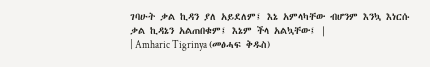ገባሁት ቃል ኪዳን ያለ አይደለም፤ እኔ አምላካቸው ብሆንም እንኳ እነርሱ ቃል ኪዳኔን አልጠበቁም፤ እኔም ችላ አልኳቸው፤ |
| Amharic Tigrinya (መፅሓፍ ቅዱስ)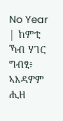No Year | ከምቲ ኻብ ሃገር ግብፂ፥ ኣእዳዎም ሒዘ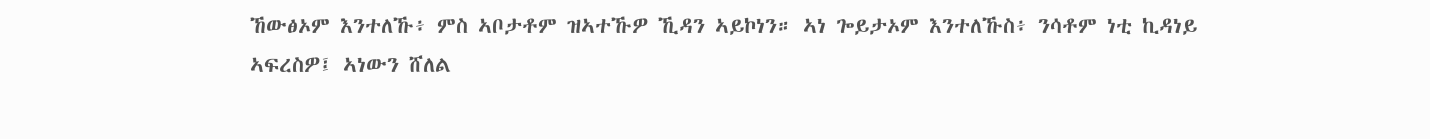ኸውፅኦም እንተለኹ፥ ምስ ኣቦታቶም ዝኣተኹዎ ኺዳን ኣይኮነን። ኣነ ጐይታኦም እንተለኹስ፥ ንሳቶም ነቲ ኪዳነይ ኣፍረስዎ፤ ኣነውን ሸለል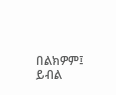በልክዎም፤ ይብል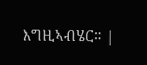እግዚኣብሄር። |